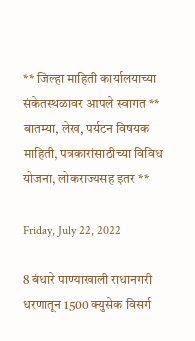** जिल्हा माहिती कार्यालयाच्या संकेतस्थळावर आपले स्वागत ** बातम्या, लेख, पर्यटन विषयक माहिती, पत्रकारांसाठीच्या विविध योजना, लोकराज्यसह इतर **

Friday, July 22, 2022

8 बंधारे पाण्याखाली राधानगरी धरणातून 1500 क्युसेक विसर्ग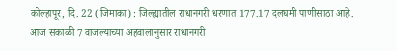कोल्हापूर, दि. 22 (जिमाका) : जिल्ह्यातील राधानगरी धरणात 177.17 दलघमी पाणीसाठा आहे. आज सकाळी 7 वाजल्याच्या अहवालानुसार राधानगरी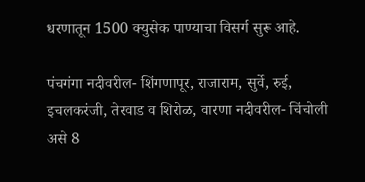धरणातून 1500 क्युसेक पाण्याचा विसर्ग सुरू आहे.

पंचगंगा नदीवरील- शिंगणापूर, राजाराम, सुर्वे, रुई, इचलकरंजी, तेरवाड व शिरोळ, वारणा नदीवरील- चिंचोली असे 8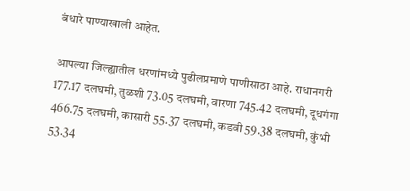बंधारे पाण्याखाली आहेत.

आपल्या जिल्ह्यातील धरणांमध्ये पुढीलप्रमाणे पाणीसाठा आहे. राधानगरी 177.17 दलघमी, तुळशी 73.05 दलघमी, वारणा 745.42 दलघमी, दूधगंगा 466.75 दलघमी, कासारी 55.37 दलघमी, कडवी 59.38 दलघमी, कुंभी 53.34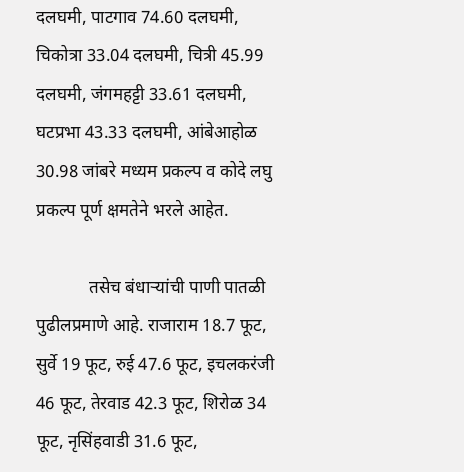दलघमी, पाटगाव 74.60 दलघमी, चिकोत्रा 33.04 दलघमी, चित्री 45.99 दलघमी, जंगमहट्टी 33.61 दलघमी, घटप्रभा 43.33 दलघमी, आंबेआहोळ 30.98 जांबरे मध्यम प्रकल्प व कोदे लघु प्रकल्प पूर्ण क्षमतेने भरले आहेत.

            तसेच बंधाऱ्यांची पाणी पातळी पुढीलप्रमाणे आहे. राजाराम 18.7 फूट, सुर्वे 19 फूट, रुई 47.6 फूट, इचलकरंजी 46 फूट, तेरवाड 42.3 फूट, शिरोळ 34 फूट, नृसिंहवाडी 31.6 फूट,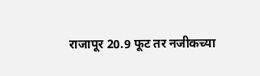राजापूर 20.9 फूट तर नजीकच्या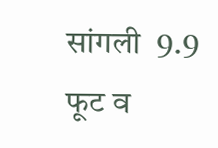सांगली  9.9 फूट व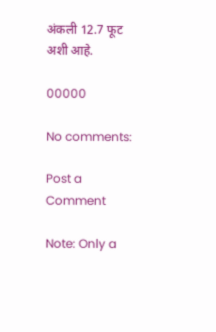अंकली 12.7 फूट अशी आहे.

00000

No comments:

Post a Comment

Note: Only a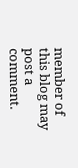member of this blog may post a comment.